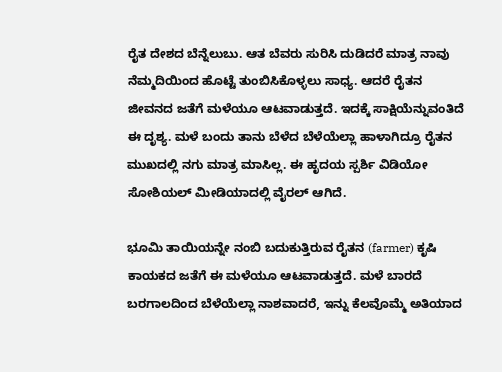ರೈತ ದೇಶದ ಬೆನ್ನೆಲುಬು. ಆತ ಬೆವರು ಸುರಿಸಿ ದುಡಿದರೆ ಮಾತ್ರ ನಾವು ನೆಮ್ಮದಿಯಿಂದ ಹೊಟ್ಟೆ ತುಂಬಿಸಿಕೊಳ್ಳಲು ಸಾಧ್ಯ. ಆದರೆ ರೈತನ ಜೀವನದ ಜತೆಗೆ ಮಳೆಯೂ ಆಟವಾಡುತ್ತದೆ. ಇದಕ್ಕೆ ಸಾಕ್ಷಿಯೆನ್ನುವಂತಿದೆ ಈ ದೃಶ್ಯ. ಮಳೆ ಬಂದು ತಾನು ಬೆಳೆದ ಬೆಳೆಯೆಲ್ಲಾ ಹಾಳಾಗಿದ್ರೂ ರೈತನ ಮುಖದಲ್ಲಿ ನಗು ಮಾತ್ರ ಮಾಸಿಲ್ಲ. ಈ ಹೃದಯ ಸ್ಪರ್ಶಿ ವಿಡಿಯೋ ಸೋಶಿಯಲ್ ಮೀಡಿಯಾದಲ್ಲಿ ವೈರಲ್ ಆಗಿದೆ.

ಭೂಮಿ ತಾಯಿಯನ್ನೇ ನಂಬಿ ಬದುಕುತ್ತಿರುವ ರೈತನ (farmer) ಕೃಷಿ ಕಾಯಕದ ಜತೆಗೆ ಈ ಮಳೆಯೂ ಆಟವಾಡುತ್ತದೆ. ಮಳೆ ಬಾರದೆ ಬರಗಾಲದಿಂದ ಬೆಳೆಯೆಲ್ಲಾ ನಾಶವಾದರೆ, ಇನ್ನು ಕೆಲವೊಮ್ಮೆ ಅತಿಯಾದ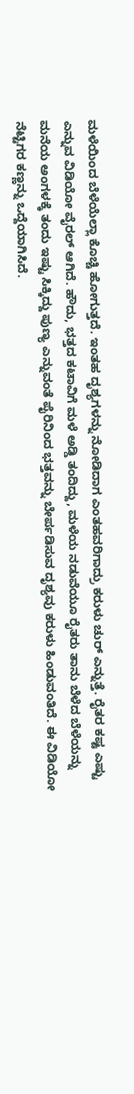ಮಳೆಯಿಂದ ಬೆಳೆಯೆಲ್ಲಾ ಕೊಚ್ಚಿ ಹೋಗುತ್ತದೆ. ಇಂತಹ ದೃಶ್ಯಗಳನ್ನು ನೋಡಿದಾಗ ಎಂತಹವರಿಗಾದ್ರು ಕರುಳು ಚುರ್ ಎನ್ನುತ್ತೆ. ರೈತರ ಕಷ್ಟ ಎಷ್ಟು ಎನ್ನುವ ವಿಡಿಯೋ ವೈರಲ್ ಆಗಿದೆ. ಹೌದು, ಭತ್ತದ ಕಟಾವಿಗೆ ಮಳೆ ಅಡ್ಡಿ ತಂದಿದ್ದು, ಮಳೆಯ ನಡುವೆಯೂ ರೈತರು ತಾನು ಬೆಳೆದ ಬೆಳೆಯನ್ನು ಮನೆಯ ಅಂಗಳಕ್ಕೆ ತಂದು ಇಷ್ಟು ಸಿಕ್ಕಿದ್ದು ಪುಣ್ಯ ಎನ್ನುವಂತೆ ಪೈರಿನಿಂದ ಭತ್ತವನ್ನು ಬೇರ್ಪಡಿಸುವ ದೃಶ್ಯವು ಕರುಳು ಹಿಂಡುವಂತಿದೆ. ಈ ವಿಡಿಯೋ ನೆಟ್ಟಿಗರ ಕಣ್ಣನ್ನು ಒದ್ದೆಯಾಗಿಸಿದೆ.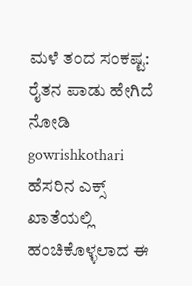ಮಳೆ ತಂದ ಸಂಕಷ್ಟ: ರೈತನ ಪಾಡು ಹೇಗಿದೆ ನೋಡಿ
gowrishkothari ಹೆಸರಿನ ಎಕ್ಸ್ ಖಾತೆಯಲ್ಲಿ ಹಂಚಿಕೊಳ್ಳಲಾದ ಈ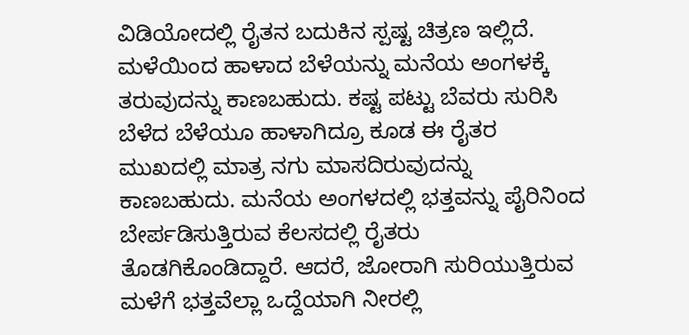ವಿಡಿಯೋದಲ್ಲಿ ರೈತನ ಬದುಕಿನ ಸ್ಪಷ್ಟ ಚಿತ್ರಣ ಇಲ್ಲಿದೆ. ಮಳೆಯಿಂದ ಹಾಳಾದ ಬೆಳೆಯನ್ನು ಮನೆಯ ಅಂಗಳಕ್ಕೆ ತರುವುದನ್ನು ಕಾಣಬಹುದು. ಕಷ್ಟ ಪಟ್ಟು ಬೆವರು ಸುರಿಸಿ ಬೆಳೆದ ಬೆಳೆಯೂ ಹಾಳಾಗಿದ್ರೂ ಕೂಡ ಈ ರೈತರ ಮುಖದಲ್ಲಿ ಮಾತ್ರ ನಗು ಮಾಸದಿರುವುದನ್ನು ಕಾಣಬಹುದು. ಮನೆಯ ಅಂಗಳದಲ್ಲಿ ಭತ್ತವನ್ನು ಪೈರಿನಿಂದ ಬೇರ್ಪಡಿಸುತ್ತಿರುವ ಕೆಲಸದಲ್ಲಿ ರೈತರು ತೊಡಗಿಕೊಂಡಿದ್ದಾರೆ. ಆದರೆ, ಜೋರಾಗಿ ಸುರಿಯುತ್ತಿರುವ ಮಳೆಗೆ ಭತ್ತವೆಲ್ಲಾ ಒದ್ದೆಯಾಗಿ ನೀರಲ್ಲಿ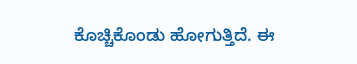ಕೊಚ್ಚಿಕೊಂಡು ಹೋಗುತ್ತಿದೆ. ಈ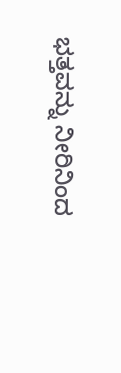ಭತ್ತವನ್ನು ನೀರಿನಿಂದ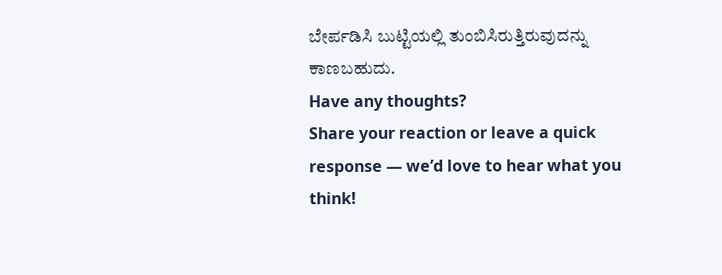ಬೇರ್ಪಡಿಸಿ ಬುಟ್ಟಿಯಲ್ಲಿ ತುಂಬಿಸಿರುತ್ತಿರುವುದನ್ನು ಕಾಣಬಹುದು.
Have any thoughts?
Share your reaction or leave a quick response — we’d love to hear what you think!